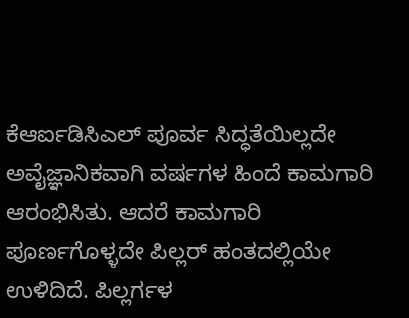ಕೆಆರ್ಐಡಿಸಿಎಲ್ ಪೂರ್ವ ಸಿದ್ಧತೆಯಿಲ್ಲದೇ ಅವೈಜ್ಞಾನಿಕವಾಗಿ ವರ್ಷಗಳ ಹಿಂದೆ ಕಾಮಗಾರಿ ಆರಂಭಿಸಿತು. ಆದರೆ ಕಾಮಗಾರಿ ಪೂರ್ಣಗೊಳ್ಳದೇ ಪಿಲ್ಲರ್ ಹಂತದಲ್ಲಿಯೇ ಉಳಿದಿದೆ. ಪಿಲ್ಲರ್ಗಳ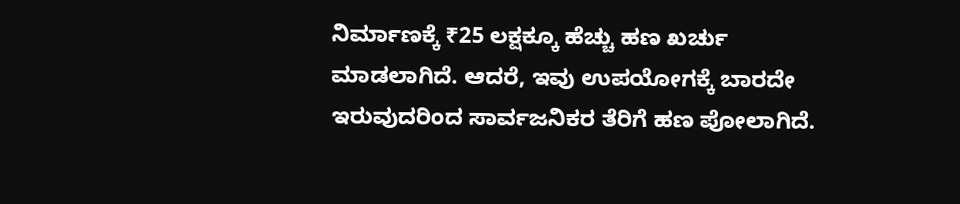ನಿರ್ಮಾಣಕ್ಕೆ ₹25 ಲಕ್ಷಕ್ಕೂ ಹೆಚ್ಚು ಹಣ ಖರ್ಚು ಮಾಡಲಾಗಿದೆ. ಆದರೆ, ಇವು ಉಪಯೋಗಕ್ಕೆ ಬಾರದೇ ಇರುವುದರಿಂದ ಸಾರ್ವಜನಿಕರ ತೆರಿಗೆ ಹಣ ಪೋಲಾಗಿದೆ.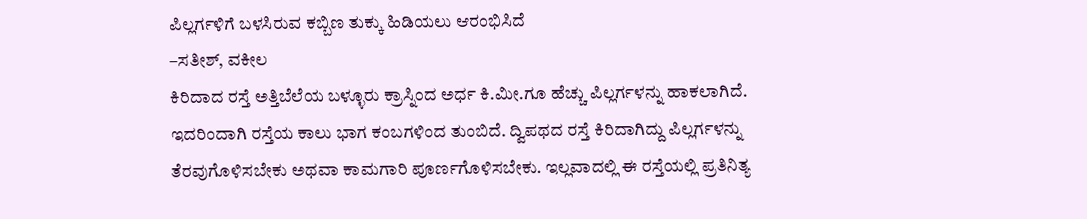ಪಿಲ್ಲರ್ಗಳಿಗೆ ಬಳಸಿರುವ ಕಬ್ಬಿಣ ತುಕ್ಕು ಹಿಡಿಯಲು ಆರಂಭಿಸಿದೆ
–ಸತೀಶ್, ವಕೀಲ
ಕಿರಿದಾದ ರಸ್ತೆ ಅತ್ತಿಬೆಲೆಯ ಬಳ್ಳೂರು ಕ್ರಾಸ್ನಿಂದ ಅರ್ಧ ಕಿ.ಮೀ.ಗೂ ಹೆಚ್ಚು ಪಿಲ್ಲರ್ಗಳನ್ನು ಹಾಕಲಾಗಿದೆ. ಇದರಿಂದಾಗಿ ರಸ್ತೆಯ ಕಾಲು ಭಾಗ ಕಂಬಗಳಿಂದ ತುಂಬಿದೆ. ದ್ವಿಪಥದ ರಸ್ತೆ ಕಿರಿದಾಗಿದ್ದು ಪಿಲ್ಲರ್ಗಳನ್ನು ತೆರವುಗೊಳಿಸಬೇಕು ಅಥವಾ ಕಾಮಗಾರಿ ಪೂರ್ಣಗೊಳಿಸಬೇಕು. ಇಲ್ಲವಾದಲ್ಲಿ ಈ ರಸ್ತೆಯಲ್ಲಿ ಪ್ರತಿನಿತ್ಯ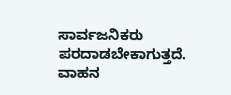ಸಾರ್ವಜನಿಕರು ಪರದಾಡಬೇಕಾಗುತ್ತದೆ. ವಾಹನ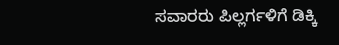ಸವಾರರು ಪಿಲ್ಲರ್ಗಳಿಗೆ ಡಿಕ್ಕಿ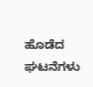ಹೊಡೆದ ಘಟನೆಗಳು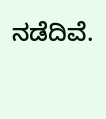ನಡೆದಿವೆ.